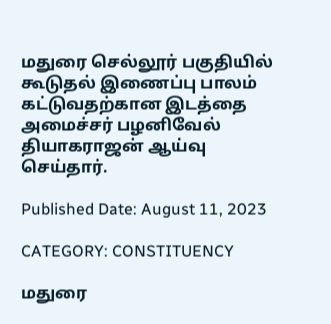மதுரை செல்லூர் பகுதியில் கூடுதல் இணைப்பு பாலம் கட்டுவதற்கான இடத்தை அமைச்சர் பழனிவேல் தியாகராஜன் ஆய்வு செய்தார்.

Published Date: August 11, 2023

CATEGORY: CONSTITUENCY

மதுரை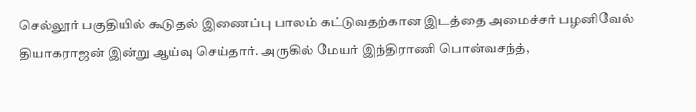செல்லூர் பகுதியில் கூடுதல் இணைப்பு பாலம் கட்டுவதற்கான இடத்தை அமைச்சர் பழனிவேல் தியாகராஜன் இன்று ஆய்வு செய்தார். அருகில் மேயர் இந்திராணி பொன்வசந்த்,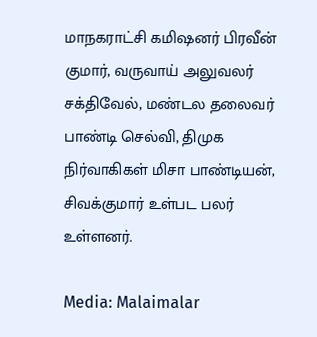மாநகராட்சி கமிஷனர் பிரவீன் குமார், வருவாய் அலுவலர் சக்திவேல், மண்டல தலைவர் பாண்டி செல்வி, திமுக நிர்வாகிகள் மிசா பாண்டியன், சிவக்குமார் உள்பட பலர் உள்ளனர்.

Media: Malaimalar